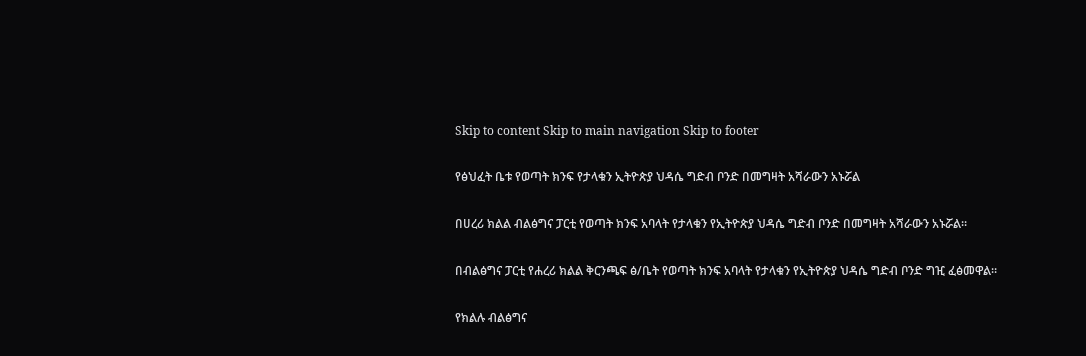Skip to content Skip to main navigation Skip to footer

የፅህፈት ቤቱ የወጣት ክንፍ የታላቁን ኢትዮጵያ ህዳሴ ግድብ ቦንድ በመግዛት አሻራውን አኑሯል

በሀረሪ ክልል ብልፅግና ፓርቲ የወጣት ክንፍ አባላት የታላቁን የኢትዮጵያ ህዳሴ ግድብ ቦንድ በመግዛት አሻራውን አኑሯል።

በብልፅግና ፓርቲ የሐረሪ ክልል ቅርንጫፍ ፅ/ቤት የወጣት ክንፍ አባላት የታላቁን የኢትዮጵያ ህዳሴ ግድብ ቦንድ ግዢ ፈፅመዋል።

የክልሉ ብልፅግና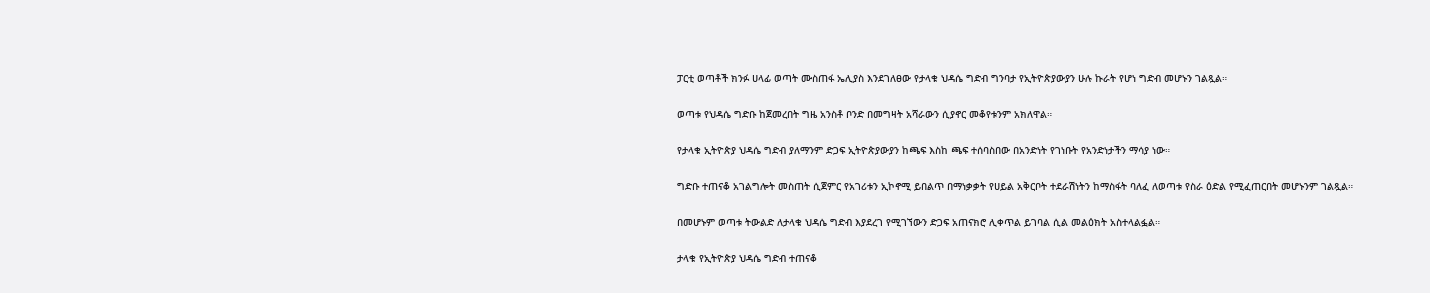ፓርቲ ወጣቶች ክንፉ ሀላፊ ወጣት ሙስጠፋ ኤሊያስ እንደገለፀው የታላቁ ህዳሴ ግድብ ግንባታ የኢትዮጵያውያን ሁሉ ኩራት የሆነ ግድብ መሆኑን ገልጿል።

ወጣቱ የህዳሴ ግድቡ ከጀመረበት ግዜ አንስቶ ቦንድ በመግዛት አሻራውን ሲያኖር መቆየቱንም አክለዋል።

የታላቁ ኢትዮጵያ ህዳሴ ግድብ ያለማንም ድጋፍ ኢትዮጵያውያን ከጫፍ እስከ ጫፍ ተሰባስበው በአንድነት የገነቡት የአንድነታችን ማሳያ ነው።

ግድቡ ተጠናቆ አገልግሎት መስጠት ሲጀምር የአገሪቱን ኢኮኖሚ ይበልጥ በማነቃቃት የሀይል አቅርቦት ተደራሽነትን ከማስፋት ባለፈ ለወጣቱ የስራ ዕድል የሚፈጠርበት መሆኑንም ገልጿል።

በመሆኑም ወጣቱ ትውልድ ለታላቁ ህዳሴ ግድብ እያደረገ የሚገኘውን ድጋፍ አጠናክሮ ሊቀጥል ይገባል ሲል መልዕክት አስተላልፏል።

ታላቁ የኢትዮጵያ ህዳሴ ግድብ ተጠናቆ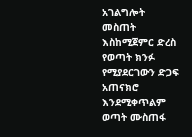አገልግሎት መስጠት እስከሚጀምር ድረስ የወጣት ክንፉ የሚያደርገውን ድጋፍ አጠናክሮ እንደሚቀጥልም ወጣት ሙስጠፋ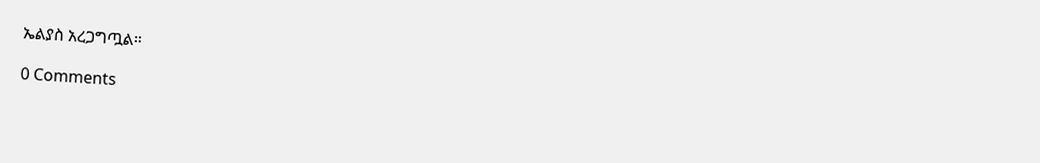ኤልያስ አረጋግጧል።

0 Comments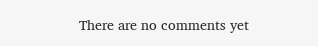There are no comments yet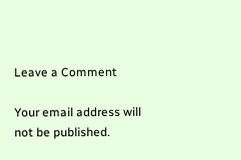Leave a Comment

Your email address will not be published.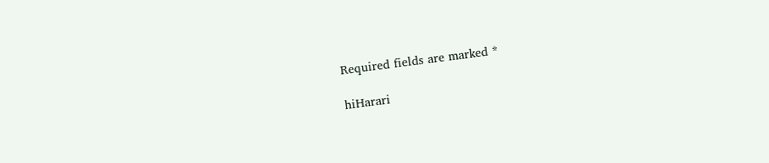Required fields are marked *

hiHarari